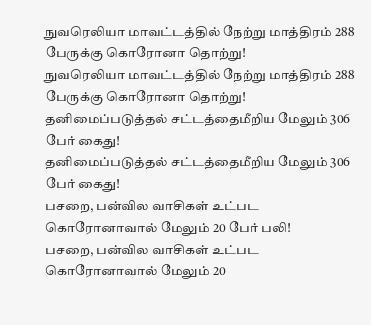நுவரெலியா மாவட்டத்தில் நேற்று மாத்திரம் 288 பேருக்கு கொரோனா தொற்று!
நுவரெலியா மாவட்டத்தில் நேற்று மாத்திரம் 288 பேருக்கு கொரோனா தொற்று!
தனிமைப்படுத்தல் சட்டத்தைமீறிய மேலும் 306 பேர் கைது!
தனிமைப்படுத்தல் சட்டத்தைமீறிய மேலும் 306 பேர் கைது!
பசறை, பன்வில வாசிகள் உட்பட கொரோனாவால் மேலும் 20 பேர் பலி!
பசறை, பன்வில வாசிகள் உட்பட கொரோனாவால் மேலும் 20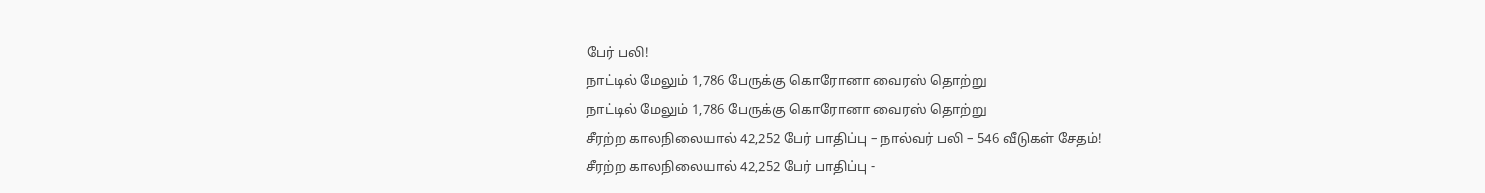பேர் பலி!
நாட்டில் மேலும் 1,786 பேருக்கு கொரோனா வைரஸ் தொற்று
நாட்டில் மேலும் 1,786 பேருக்கு கொரோனா வைரஸ் தொற்று
சீரற்ற காலநிலையால் 42,252 பேர் பாதிப்பு – நால்வர் பலி – 546 வீடுகள் சேதம்!
சீரற்ற காலநிலையால் 42,252 பேர் பாதிப்பு -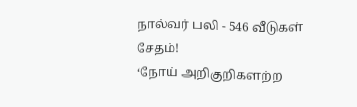நால்வர் பலி - 546 வீடுகள் சேதம்!
‘நோய் அறிகுறிகளற்ற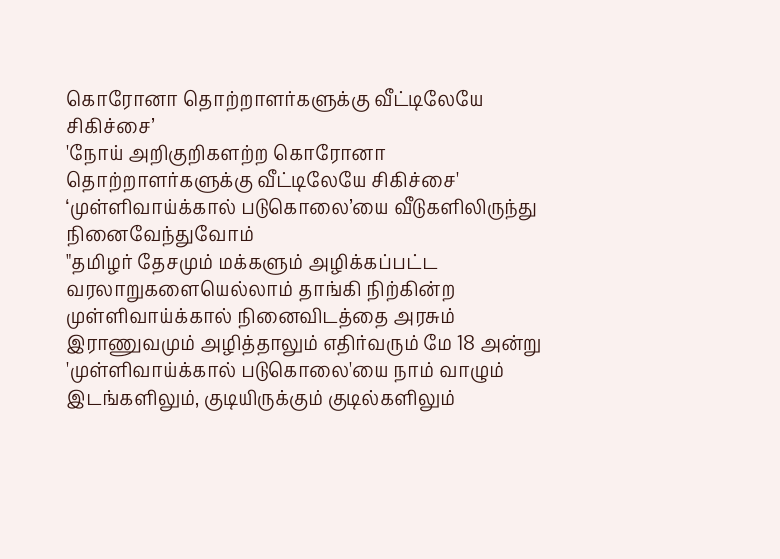கொரோனா தொற்றாளர்களுக்கு வீட்டிலேயே சிகிச்சை’
'நோய் அறிகுறிகளற்ற கொரோனா தொற்றாளர்களுக்கு வீட்டிலேயே சிகிச்சை'
‘முள்ளிவாய்க்கால் படுகொலை’யை வீடுகளிலிருந்து நினைவேந்துவோம்
"தமிழர் தேசமும் மக்களும் அழிக்கப்பட்ட வரலாறுகளையெல்லாம் தாங்கி நிற்கின்ற முள்ளிவாய்க்கால் நினைவிடத்தை அரசும் இராணுவமும் அழித்தாலும் எதிர்வரும் மே 18 அன்று 'முள்ளிவாய்க்கால் படுகொலை'யை நாம் வாழும் இடங்களிலும், குடியிருக்கும் குடில்களிலும்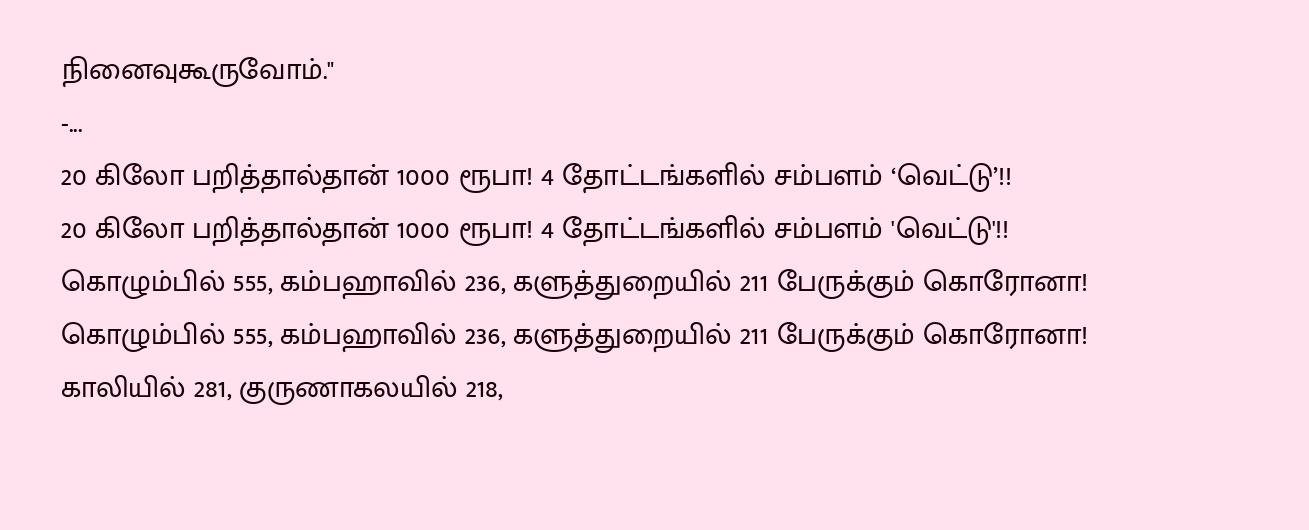நினைவுகூருவோம்."
-...
20 கிலோ பறித்தால்தான் 1000 ரூபா! 4 தோட்டங்களில் சம்பளம் ‘வெட்டு’!!
20 கிலோ பறித்தால்தான் 1000 ரூபா! 4 தோட்டங்களில் சம்பளம் 'வெட்டு'!!
கொழும்பில் 555, கம்பஹாவில் 236, களுத்துறையில் 211 பேருக்கும் கொரோனா!
கொழும்பில் 555, கம்பஹாவில் 236, களுத்துறையில் 211 பேருக்கும் கொரோனா!
காலியில் 281, குருணாகலயில் 218,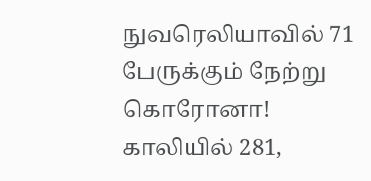நுவரெலியாவில் 71 பேருக்கும் நேற்று கொரோனா!
காலியில் 281,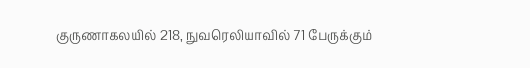குருணாகலயில் 218, நுவரெலியாவில் 71 பேருக்கும்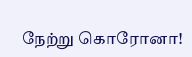நேற்று கொரோனா!